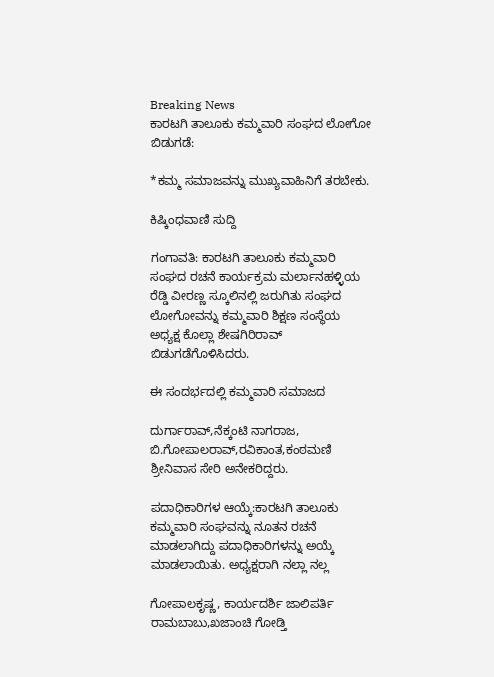Breaking News
ಕಾರಟಗಿ ತಾಲೂಕು ಕಮ್ಮವಾರಿ ಸಂಘದ ಲೋಗೋ ಬಿಡುಗಡೆ:

*ಕಮ್ಮ ಸಮಾಜವನ್ನು ಮುಖ್ಯವಾಹಿನಿಗೆ ತರಬೇಕು.

ಕಿಷ್ಕಿಂಧವಾಣಿ ಸುದ್ದಿ

ಗಂಗಾವತಿ: ಕಾರಟಗಿ ತಾಲೂಕು ಕಮ್ಮವಾರಿ ಸಂಘದ ರಚನೆ ಕಾರ್ಯಕ್ರಮ ಮರ್ಲಾನಹಳ್ಳಿಯ ರೆಡ್ಡಿ ವೀರಣ್ಣ ಸ್ಕೂಲಿನಲ್ಲಿ ಜರುಗಿತು ಸಂಘದ ಲೋಗೋವನ್ನು ಕಮ್ಮವಾರಿ ಶಿಕ್ಷಣ ಸಂಸ್ಥೆಯ ಅಧ್ಯಕ್ಷ ಕೊಲ್ಲಾ ಶೇಷಗಿರಿರಾವ್ ಬಿಡುಗಡೆಗೊಳಿಸಿದರು.

ಈ ಸಂದರ್ಭದಲ್ಲಿ ಕಮ್ಮವಾರಿ ಸಮಾಜದ

ದುರ್ಗಾರಾವ್,ನೆಕ್ಕಂಟಿ ನಾಗರಾಜ, ಬಿ.ಗೋಪಾಲರಾವ್,ರವಿಕಾಂತ,ಕಂಠಮಣಿ ಶ್ರೀನಿವಾಸ ಸೇರಿ ಅನೇಕರಿದ್ದರು.

ಪದಾಧಿಕಾರಿಗಳ ಆಯ್ಕೆ:ಕಾರಟಗಿ ತಾಲೂಕು ಕಮ್ಮವಾರಿ ಸಂಘವನ್ನು ನೂತನ ರಚನೆ ಮಾಡಲಾಗಿದ್ದು ಪದಾಧಿಕಾರಿಗಳನ್ನು ಅಯ್ಕೆ ಮಾಡಲಾಯಿತು. ಅಧ್ಯಕ್ಷರಾಗಿ ನಲ್ಲಾ ನಲ್ಲ

ಗೋಪಾಲಕೃಷ್ಣ, ಕಾರ್ಯದರ್ಶಿ ಜಾಲಿಪರ್ತಿ ರಾಮಬಾಬು,ಖಜಾಂಚಿ ಗೋಡ್ತಿ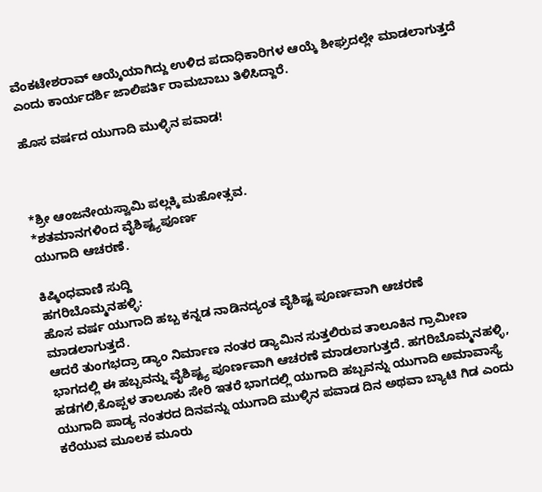ವೆಂಕಟೇಶರಾವ್ ಆಯ್ಕೆಯಾಗಿದ್ದು ಉಳಿದ ಪದಾಧಿಕಾರಿಗಳ‌ ಆಯ್ಕೆ ಶೀಘ್ರದಲ್ಲೇ ಮಾಡಲಾಗುತ್ತದೆ ಎಂದು ಕಾರ್ಯದರ್ಶಿ ಜಾಲಿಪರ್ತಿ ರಾಮಬಾಬು ತಿಳಿಸಿದ್ದಾರೆ.

ಹೊಸ ವರ್ಷದ ಯುಗಾದಿ ಮುಳ್ಳಿನ ಪವಾಡ!



*ಶ್ರೀ ಆಂಜನೇಯಸ್ವಾಮಿ ಪಲ್ಲಕ್ಕಿ ಮಹೋತ್ಸವ.
*ಶತಮಾನಗಳಿಂದ ವೈಶಿಷ್ಟ್ಯಪೂರ್ಣ
ಯುಗಾದಿ ಆಚರಣೆ.

ಕಿಷ್ಕಿಂಧವಾಣಿ ಸುದ್ದಿ
ಹಗರಿಬೊಮ್ಮನಹಳ್ಳಿ:
ಹೊಸ ವರ್ಷ ಯುಗಾದಿ ಹಬ್ಬ ಕನ್ನಡ ನಾಡಿನದ್ಯಂತ ವೈಶಿಷ್ಟ ಪೂರ್ಣವಾಗಿ ಆಚರಣೆ ಮಾಡಲಾಗುತ್ತದೆ.
ಆದರೆ ತುಂಗಭದ್ರಾ ಡ್ಯಾಂ ನಿರ್ಮಾಣ ನಂತರ ಡ್ಯಾಮಿನ ಸುತ್ತಲಿರುವ ತಾಲೂಕಿನ ಗ್ರಾಮೀಣ ಭಾಗದಲ್ಲಿ ಈ ಹಬ್ಬವನ್ನು ವೈಶಿಷ್ಟ್ಯ ಪೂರ್ಣವಾಗಿ ಆಚರಣೆ ಮಾಡಲಾಗುತ್ತದೆ. ಹಗರಿಬೊಮ್ಮನಹಳ್ಳಿ, ಹಡಗಲಿ,ಕೊಪ್ಪಳ ತಾಲೂಕು ಸೇರಿ ಇತರೆ ಭಾಗದಲ್ಲಿ ಯುಗಾದಿ ಹಬ್ಬವನ್ನು ಯುಗಾದಿ ಅಮಾವಾಸ್ಯೆ ಯುಗಾದಿ ಪಾಡ್ಯ ನಂತರದ ದಿನವನ್ನು ಯುಗಾದಿ ಮುಳ್ಳಿನ ಪವಾಡ ದಿನ ಅಥವಾ ಬ್ಯಾಟಿ ಗಿಡ ಎಂದು ಕರೆಯುವ ಮೂಲಕ ಮೂರು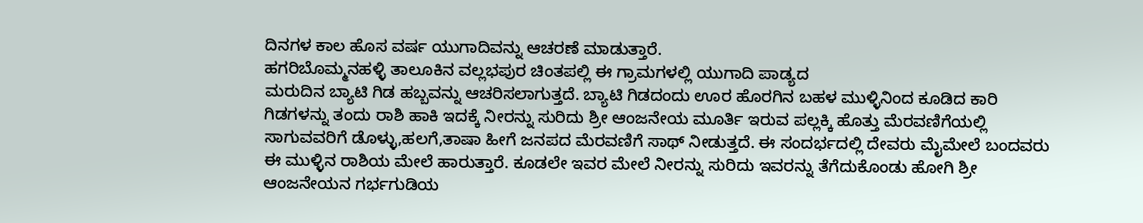ದಿನಗಳ ಕಾಲ ಹೊಸ ವರ್ಷ ಯುಗಾದಿವನ್ನು ಆಚರಣೆ ಮಾಡುತ್ತಾರೆ.
ಹಗರಿಬೊಮ್ಮನಹಳ್ಳಿ ತಾಲೂಕಿನ ವಲ್ಲಭಪುರ ಚಿಂತಪಲ್ಲಿ ಈ ಗ್ರಾಮಗಳಲ್ಲಿ ಯುಗಾದಿ ಪಾಡ್ಯದ
ಮರುದಿನ ಬ್ಯಾಟಿ ಗಿಡ ಹಬ್ಬವನ್ನು ಆಚರಿಸಲಾಗುತ್ತದೆ. ಬ್ಯಾಟಿ ಗಿಡದಂದು ಊರ ಹೊರಗಿನ ಬಹಳ ಮುಳ್ಳಿನಿಂದ ಕೂಡಿದ ಕಾರಿ ಗಿಡಗಳನ್ನು ತಂದು ರಾಶಿ ಹಾಕಿ ಇದಕ್ಕೆ ನೀರನ್ನು ಸುರಿದು ಶ್ರೀ ಆಂಜನೇಯ ಮೂರ್ತಿ ಇರುವ ಪಲ್ಲಕ್ಕಿ ಹೊತ್ತು ಮೆರವಣಿಗೆಯಲ್ಲಿ ಸಾಗುವವರಿಗೆ ಡೊಳ್ಳು,ಹಲಗೆ,ತಾಷಾ ಹೀಗೆ ಜನಪದ ಮೆರವಣಿಗೆ ಸಾಥ್ ನೀಡುತ್ತದೆ. ಈ ಸಂದರ್ಭದಲ್ಲಿ ದೇವರು ಮೈಮೇಲೆ ಬಂದವರು ಈ ಮುಳ್ಳಿನ ರಾಶಿಯ ಮೇಲೆ ಹಾರುತ್ತಾರೆ. ಕೂಡಲೇ ಇವರ ಮೇಲೆ ನೀರನ್ನು ಸುರಿದು ಇವರನ್ನು ತೆಗೆದುಕೊಂಡು ಹೋಗಿ ಶ್ರೀ ಆಂಜನೇಯನ ಗರ್ಭಗುಡಿಯ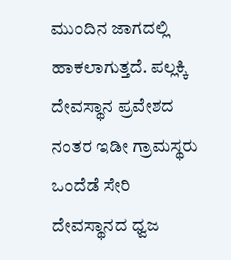ಮುಂದಿನ ಜಾಗದಲ್ಲಿ ಹಾಕಲಾಗುತ್ತದೆ. ಪಲ್ಲಕ್ಕಿ ದೇವಸ್ಥಾನ ಪ್ರವೇಶದ ನಂತರ ಇಡೀ ಗ್ರಾಮಸ್ಥರು ಒಂದೆಡೆ ಸೇರಿ ದೇವಸ್ಥಾನದ ಧ್ವಜ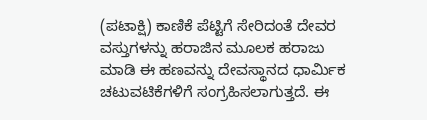(ಪಟಾಕ್ಷಿ) ಕಾಣಿಕೆ ಪೆಟ್ಟಿಗೆ ಸೇರಿದಂತೆ ದೇವರ ವಸ್ತುಗಳನ್ನು ಹರಾಜಿನ ಮೂಲಕ ಹರಾಜು ಮಾಡಿ ಈ ಹಣವನ್ನು ದೇವಸ್ಥಾನದ ಧಾರ್ಮಿಕ ಚಟುವಟಿಕೆಗಳಿಗೆ ಸಂಗ್ರಹಿಸಲಾಗುತ್ತದೆ. ಈ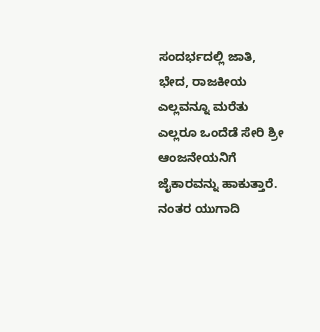ಸಂದರ್ಭದಲ್ಲಿ ಜಾತಿ, ಭೇದ, ರಾಜಕೀಯ ಎಲ್ಲವನ್ನೂ ಮರೆತು ಎಲ್ಲರೂ ಒಂದೆಡೆ ಸೇರಿ ಶ್ರೀ ಆಂಜನೇಯನಿಗೆ ಜೈಕಾರವನ್ನು ಹಾಕುತ್ತಾರೆ. ನಂತರ ಯುಗಾದಿ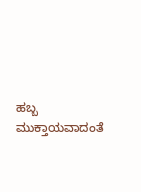ಹಬ್ಬ ಮುಕ್ತಾಯವಾದಂತೆ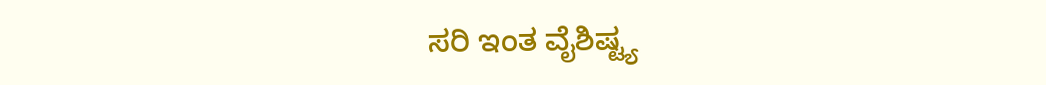ಸರಿ ಇಂತ ವೈಶಿಷ್ಟ್ಯ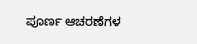ಪೂರ್ಣ ಆಚರಣೆಗಳ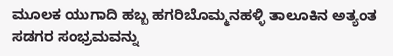ಮೂಲಕ ಯುಗಾದಿ ಹಬ್ಬ ಹಗರಿಬೊಮ್ಮನಹಳ್ಳಿ ತಾಲೂಕಿನ ಅತ್ಯಂತ ಸಡಗರ ಸಂಭ್ರಮವನ್ನು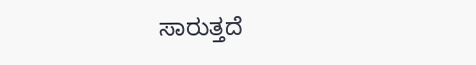ಸಾರುತ್ತದೆ